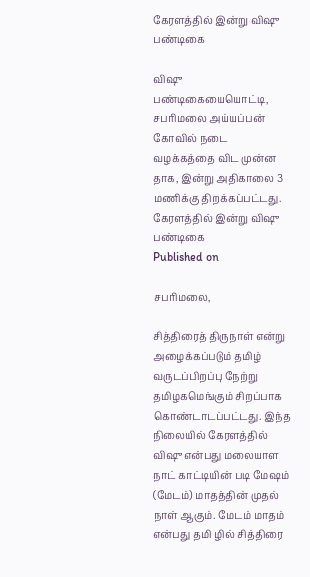கேரளத்தில் இன்று விஷு பண்டிகை

விஷு பண்டிகையையொட்டி, சபரிமலை அய்யப்பன் கோவில் நடை வழக்கத்தை விட முன்ன தாக, இன்று அதிகாலை 3 மணிக்கு திறக்கப்பட்டது.
கேரளத்தில் இன்று விஷு பண்டிகை
Published on

சபரிமலை,

சித்திரைத் திருநாள் என்று அழைக்கப்படும் தமிழ் வருடப்பிறப்பு நேற்று தமிழகமெங்கும் சிறப்பாக கொண்டாடப்பட்டது. இந்த நிலையில் கேரளத்தில் விஷு என்பது மலையாள நாட் காட்டியின் படி மேஷம் (மேடம்) மாதத்தின் முதல் நாள் ஆகும். மேடம் மாதம் என்பது தமி ழில் சித்திரை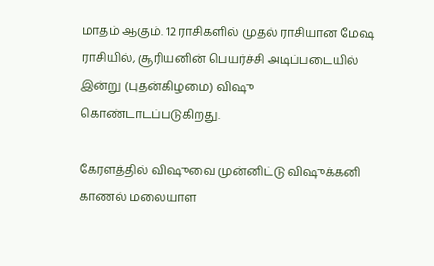மாதம் ஆகும். 12 ராசிகளில் முதல் ராசியான மேஷ ராசியில், சூரியனின் பெயர்ச்சி அடிப்படையில் இன்று (புதன்கிழமை) விஷு கொண்டாடப்படுகிறது.

கேரளத்தில் விஷுவை முன்னிட்டு விஷுக்கனி காணல் மலையாள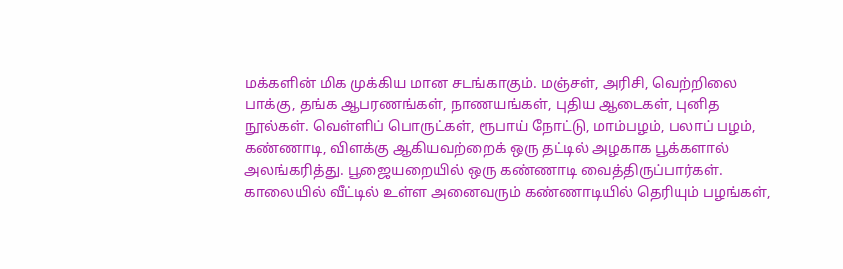மக்களின் மிக முக்கிய மான சடங்காகும். மஞ்சள், அரிசி, வெற்றிலை பாக்கு, தங்க ஆபரணங்கள், நாணயங்கள், புதிய ஆடைகள், புனித நூல்கள். வெள்ளிப் பொருட்கள், ரூபாய் நோட்டு, மாம்பழம், பலாப் பழம், கண்ணாடி, விளக்கு ஆகியவற்றைக் ஒரு தட்டில் அழகாக பூக்களால் அலங்கரித்து. பூஜையறையில் ஒரு கண்ணாடி வைத்திருப்பார்கள். காலையில் வீட்டில் உள்ள அனைவரும் கண்ணாடியில் தெரியும் பழங்கள்,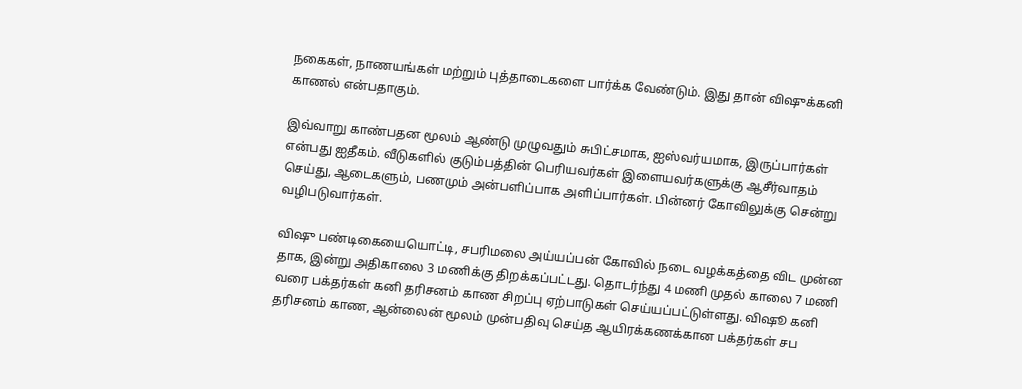நகைகள், நாணயங்கள் மற்றும் புத்தாடைகளை பார்க்க வேண்டும். இது தான் விஷுக்கனி காணல் என்பதாகும்.

இவ்வாறு காண்பதன மூலம் ஆண்டு முழுவதும் சுபிட்சமாக, ஐஸ்வர்யமாக, இருப்பார்கள் என்பது ஐதீகம். வீடுகளில் குடும்பத்தின் பெரியவர்கள் இளையவர்களுக்கு ஆசீர்வாதம் செய்து, ஆடைகளும், பணமும் அன்பளிப்பாக அளிப்பார்கள். பின்னர் கோவிலுக்கு சென்று வழிபடுவார்கள்.

விஷு பண்டிகையையொட்டி, சபரிமலை அய்யப்பன் கோவில் நடை வழக்கத்தை விட முன்ன தாக, இன்று அதிகாலை 3 மணிக்கு திறக்கப்பட்டது. தொடர்ந்து 4 மணி முதல் காலை 7 மணி வரை பக்தர்கள் கனி தரிசனம் காண சிறப்பு ஏற்பாடுகள் செய்யப்பட்டுள்ளது. விஷூ கனி தரிசனம் காண, ஆன்லைன் மூலம் முன்பதிவு செய்த ஆயிரக்கணக்கான பக்தர்கள் சப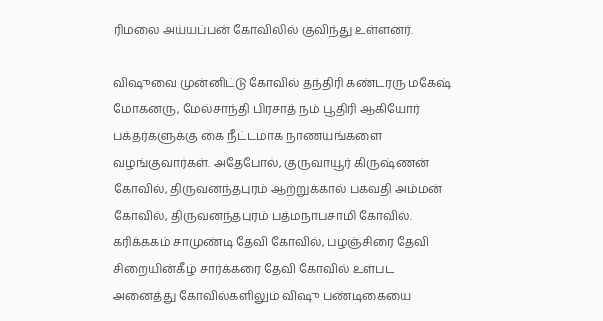ரிமலை அய்யப்பன் கோவிலில் குவிந்து உள்ளனர்.

விஷுவை முன்னிட்டு கோவில் தந்திரி கண்டரரு மகேஷ் மோகனரு, மேல்சாந்தி பிரசாத் நம் பூதிரி ஆகியோர் பக்தர்களுக்கு கை நீட்டமாக நாணயங்களை வழங்குவார்கள். அதேபோல், குருவாயூர் கிருஷ்ணன் கோவில், திருவனந்தபுரம் ஆற்றுக்கால் பகவதி அம்மன் கோவில், திருவனந்தபுரம் பத்மநாபசாமி கோவில். கரிக்ககம் சாமுண்டி தேவி கோவில், பழஞ்சிரை தேவி சிறையின்கீழ் சார்க்கரை தேவி கோவில் உள்பட அனைத்து கோவில்களிலும் விஷு பண்டிகையை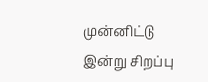முன்னிட்டு இன்று சிறப்பு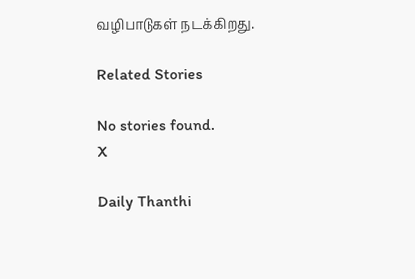வழிபாடுகள் நடக்கிறது.

Related Stories

No stories found.
X

Daily Thanthi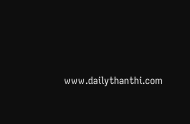www.dailythanthi.com